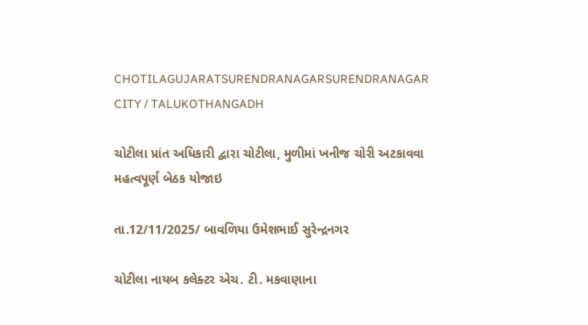CHOTILAGUJARATSURENDRANAGARSURENDRANAGAR CITY / TALUKOTHANGADH

ચોટીલા પ્રાંત અધિકારી દ્વારા ચોટીલા, મુળીમાં ખનીજ ચોરી અટકાવવા મહત્વપૂર્ણ બેઠક યોજાઇ

તા.12/11/2025/ બાવળિયા ઉમેશભાઈ સુરેન્દ્રનગર

ચોટીલા નાયબ કલેક્ટર એચ. ટી. મકવાણાના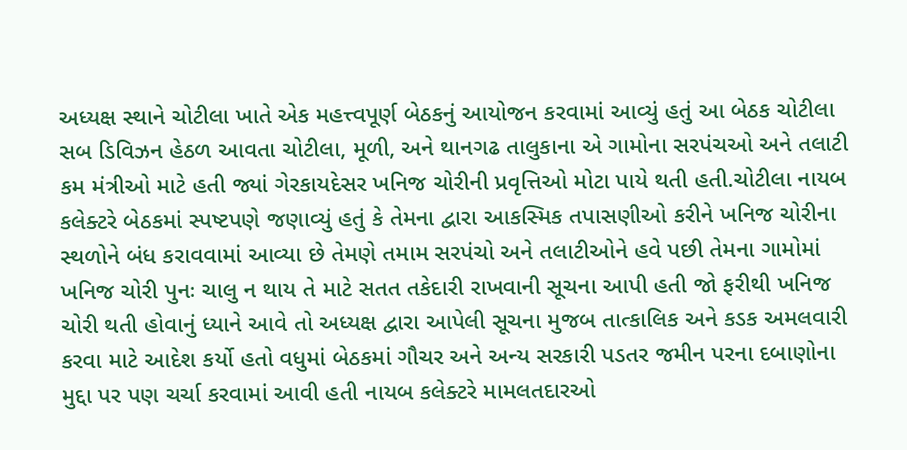અધ્યક્ષ સ્થાને ચોટીલા ખાતે એક મહત્ત્વપૂર્ણ બેઠકનું આયોજન કરવામાં આવ્યું હતું આ બેઠક ચોટીલા સબ ડિવિઝન હેઠળ આવતા ચોટીલા, મૂળી, અને થાનગઢ તાલુકાના એ ગામોના સરપંચઓ અને તલાટી કમ મંત્રીઓ માટે હતી જ્યાં ગેરકાયદેસર ખનિજ ચોરીની પ્રવૃત્તિઓ મોટા પાયે થતી હતી.ચોટીલા નાયબ કલેક્ટરે બેઠકમાં સ્પષ્ટપણે જણાવ્યું હતું કે તેમના દ્વારા આકસ્મિક તપાસણીઓ કરીને ખનિજ ચોરીના સ્થળોને બંધ કરાવવામાં આવ્યા છે તેમણે તમામ સરપંચો અને તલાટીઓને હવે પછી તેમના ગામોમાં ખનિજ ચોરી પુનઃ ચાલુ ન થાય તે માટે સતત તકેદારી રાખવાની સૂચના આપી હતી જો ફરીથી ખનિજ ચોરી થતી હોવાનું ધ્યાને આવે તો અધ્યક્ષ દ્વારા આપેલી સૂચના મુજબ તાત્કાલિક અને કડક અમલવારી કરવા માટે આદેશ કર્યો હતો વધુમાં બેઠકમાં ગૌચર અને અન્ય સરકારી પડતર જમીન પરના દબાણોના મુદ્દા પર પણ ચર્ચા કરવામાં આવી હતી નાયબ કલેક્ટરે મામલતદારઓ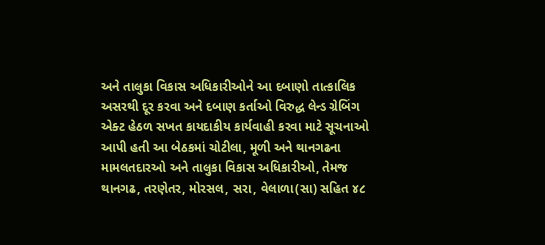અને તાલુકા વિકાસ અધિકારીઓને આ દબાણો તાત્કાલિક અસરથી દૂર કરવા અને દબાણ કર્તાઓ વિરુદ્ધ લેન્ડ ગ્રેબિંગ એક્ટ હેઠળ સખત કાયદાકીય કાર્યવાહી કરવા માટે સૂચનાઓ આપી હતી આ બેઠકમાં ચોટીલા, મૂળી અને થાનગઢના મામલતદારઓ અને તાલુકા વિકાસ અધિકારીઓ, તેમજ થાનગઢ, તરણેતર, મોરસલ, સરા, વેલાળા(સા) સહિત ૪૮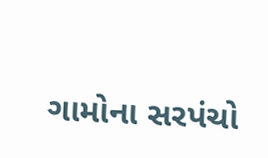ગામોના સરપંચો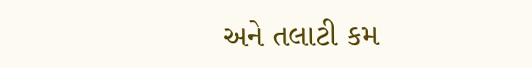અને તલાટી કમ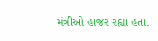મંત્રીઓ હાજર રહ્યા હતા.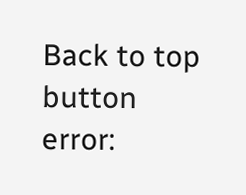Back to top button
error: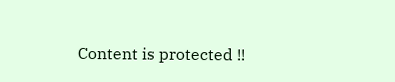Content is protected !!